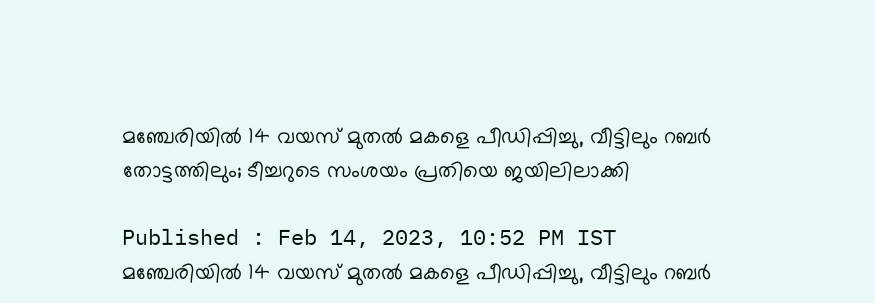മഞ്ചേരിയിൽ 14 വയസ് മുതൽ മകളെ പീഡിപ്പിച്ചു, വീട്ടിലും റബർ തോട്ടത്തിലും; ടീച്ചറുടെ സംശയം പ്രതിയെ ജയിലിലാക്കി

Published : Feb 14, 2023, 10:52 PM IST
മഞ്ചേരിയിൽ 14 വയസ് മുതൽ മകളെ പീഡിപ്പിച്ചു, വീട്ടിലും റബർ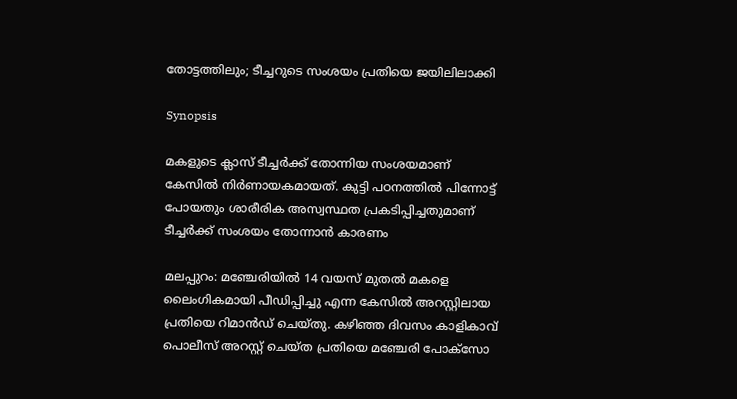തോട്ടത്തിലും; ടീച്ചറുടെ സംശയം പ്രതിയെ ജയിലിലാക്കി

Synopsis

മകളുടെ ക്ലാസ് ടീച്ചർക്ക് തോന്നിയ സംശയമാണ് കേസിൽ നിർണായകമായത്. കുട്ടി പഠനത്തിൽ പിന്നോട്ട് പോയതും ശാരീരിക അസ്വസ്ഥത പ്രകടിപ്പിച്ചതുമാണ് ടീച്ചർക്ക് സംശയം തോന്നാൻ കാരണം

മലപ്പുറം: മഞ്ചേരിയിൽ 14 വയസ് മുതൽ മകളെ ലൈംഗികമായി പീഡിപ്പിച്ചു എന്ന കേസിൽ അറസ്റ്റിലായ പ്രതിയെ റിമാൻഡ് ചെയ്തു. കഴിഞ്ഞ ദിവസം കാളികാവ് പൊലീസ് അറസ്റ്റ് ചെയ്ത പ്രതിയെ മഞ്ചേരി പോക്സോ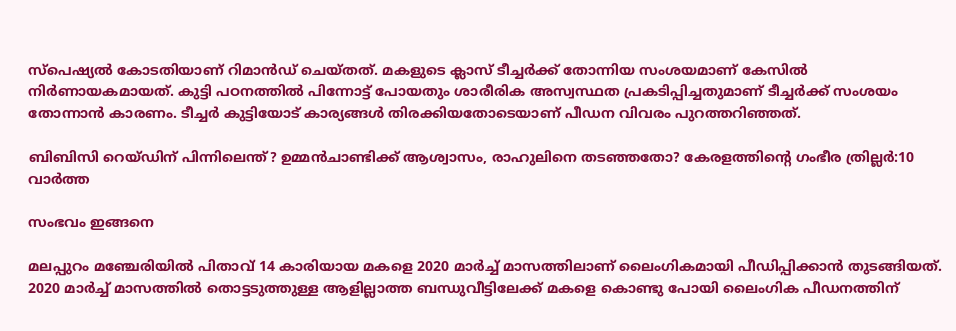സ്പെഷ്യൽ കോടതിയാണ് റിമാൻഡ് ചെയ്തത്. മകളുടെ ക്ലാസ് ടീച്ചർക്ക് തോന്നിയ സംശയമാണ് കേസിൽ നിർണായകമായത്. കുട്ടി പഠനത്തിൽ പിന്നോട്ട് പോയതും ശാരീരിക അസ്വസ്ഥത പ്രകടിപ്പിച്ചതുമാണ് ടീച്ചർക്ക് സംശയം തോന്നാൻ കാരണം. ടീച്ചർ കുട്ടിയോട് കാര്യങ്ങൾ തിരക്കിയതോടെയാണ് പീഡന വിവരം പുറത്തറിഞ്ഞത്.

ബിബിസി റെയ്ഡിന് പിന്നിലെന്ത്? ഉമ്മൻചാണ്ടിക്ക് ആശ്വാസം, രാഹുലിനെ തടഞ്ഞതോ? കേരളത്തിൻ്റെ ഗംഭീര ത്രില്ലർ:10 വാർത്ത

സംഭവം ഇങ്ങനെ

മലപ്പുറം മഞ്ചേരിയിൽ പിതാവ് 14 കാരിയായ മകളെ 2020 മാർച്ച് മാസത്തിലാണ് ലൈംഗികമായി പീഡിപ്പിക്കാൻ തുടങ്ങിയത്. 2020 മാർച്ച് മാസത്തിൽ തൊട്ടടുത്തുള്ള ആളില്ലാത്ത ബന്ധുവീട്ടിലേക്ക് മകളെ കൊണ്ടു പോയി ലൈംഗിക പീഡനത്തിന്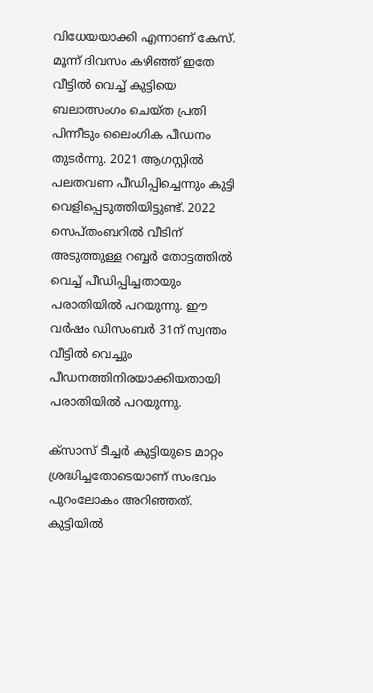വിധേയയാക്കി എന്നാണ് കേസ്. മൂന്ന് ദിവസം കഴിഞ്ഞ് ഇതേ വീട്ടിൽ വെച്ച് കുട്ടിയെ ബലാത്സംഗം ചെയ്ത പ്രതി പിന്നീടും ലൈംഗിക പീഡനം തുടർന്നു. 2021 ആഗസ്റ്റിൽ പലതവണ പീഡ‍ിപ്പിച്ചെന്നും കുട്ടി വെളിപ്പെടുത്തിയിട്ടുണ്ട്. 2022 സെപ്തംബറിൽ വീടിന് അടുത്തുള്ള റബ്ബർ തോട്ടത്തിൽ വെച്ച് പീഡിപ്പിച്ചതായും പരാതിയിൽ പറയുന്നു. ഈ വർഷം ഡിസംബർ 31ന് സ്വന്തം വീട്ടിൽ വെച്ചും പീഡനത്തിനിരയാക്കിയതായി പരാതിയിൽ പറയുന്നു.

ക്സാസ് ടീച്ചർ കുട്ടിയുടെ മാറ്റം ശ്രദ്ധിച്ചതോടെയാണ് സംഭവം പുറംലോകം അറിഞ്ഞത്. കുട്ടിയിൽ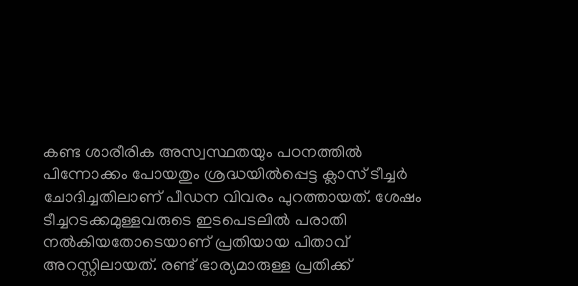കണ്ട ശാരീരിക അസ്വസ്ഥതയും പഠനത്തിൽ പിന്നോക്കം പോയതും ശ്രദ്ധയിൽപ്പെട്ട ക്ലാസ് ടീച്ചർ ചോദിച്ചതിലാണ് പീഡന വിവരം പുറത്തായത്. ശേഷം ടീച്ചറടക്കമുള്ളവരുടെ ഇടപെടലിൽ പരാതി നൽകിയതോടെയാണ് പ്രതിയായ പിതാവ് അറസ്റ്റിലായത്. രണ്ട് ഭാര്യമാരുള്ള പ്രതിക്ക്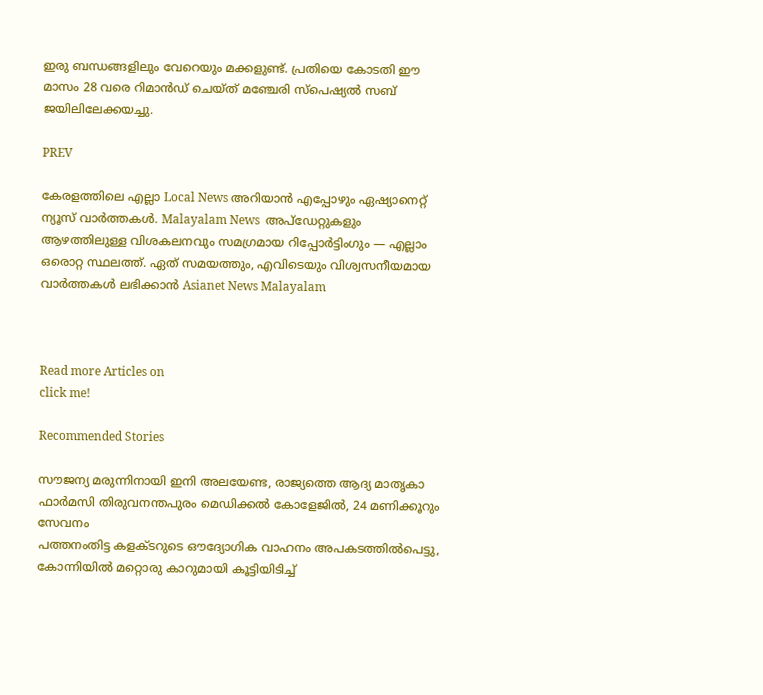ഇരു ബന്ധങ്ങളിലും വേറെയും മക്കളുണ്ട്. പ്രതിയെ കോടതി ഈ മാസം 28 വരെ റിമാൻഡ് ചെയ്ത് മഞ്ചേരി സ്പെഷ്യൽ സബ് ജയിലിലേക്കയച്ചു.

PREV

കേരളത്തിലെ എല്ലാ Local News അറിയാൻ എപ്പോഴും ഏഷ്യാനെറ്റ് ന്യൂസ് വാർത്തകൾ. Malayalam News  അപ്‌ഡേറ്റുകളും ആഴത്തിലുള്ള വിശകലനവും സമഗ്രമായ റിപ്പോർട്ടിംഗും — എല്ലാം ഒരൊറ്റ സ്ഥലത്ത്. ഏത് സമയത്തും, എവിടെയും വിശ്വസനീയമായ വാർത്തകൾ ലഭിക്കാൻ Asianet News Malayalam



Read more Articles on
click me!

Recommended Stories

സൗജന്യ മരുന്നിനായി ഇനി അലയേണ്ട, രാജ്യത്തെ ആദ്യ മാതൃകാ ഫാർമസി തിരുവനന്തപുരം മെഡിക്കൽ കോളേജിൽ, 24 മണിക്കൂറും സേവനം
പത്തനംതിട്ട കളക്ടറുടെ ഔദ്യോഗിക വാഹനം അപകടത്തിൽപെട്ടു, കോന്നിയിൽ മറ്റൊരു കാറുമായി കൂട്ടിയിടിച്ച്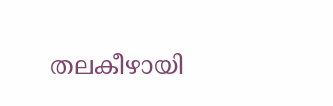തലകീഴായി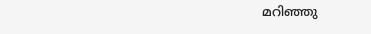മറിഞ്ഞു